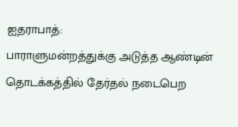ஐதராபாத்:
பாராளுமன்றத்துக்கு அடுத்த ஆண்டின் தொடக்கத்தில் தேர்தல் நடைபெற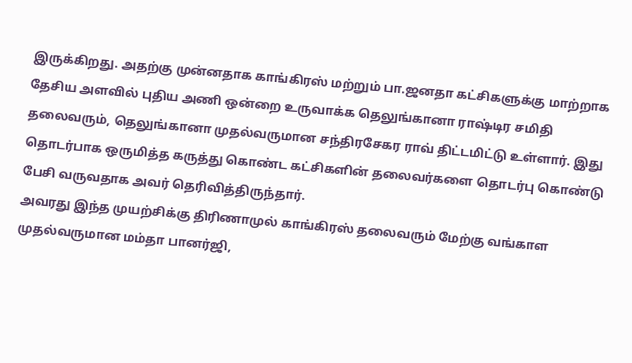இருக்கிறது. அதற்கு முன்னதாக காங்கிரஸ் மற்றும் பா.ஜனதா கட்சிகளுக்கு மாற்றாக தேசிய அளவில் புதிய அணி ஒன்றை உருவாக்க தெலுங்கானா ராஷ்டிர சமிதி தலைவரும், தெலுங்கானா முதல்வருமான சந்திரசேகர ராவ் திட்டமிட்டு உள்ளார். இது தொடர்பாக ஒருமித்த கருத்து கொண்ட கட்சிகளின் தலைவர்களை தொடர்பு கொண்டு பேசி வருவதாக அவர் தெரிவித்திருந்தார்.
அவரது இந்த முயற்சிக்கு திரிணாமுல் காங்கிரஸ் தலைவரும் மேற்கு வங்காள முதல்வருமான மம்தா பானர்ஜி,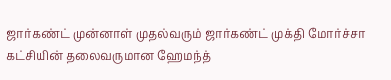ஜார்கண்ட் முன்னாள் முதல்வரும் ஜார்கண்ட் முக்தி மோர்ச்சா கட்சியின் தலைவருமான ஹேமந்த்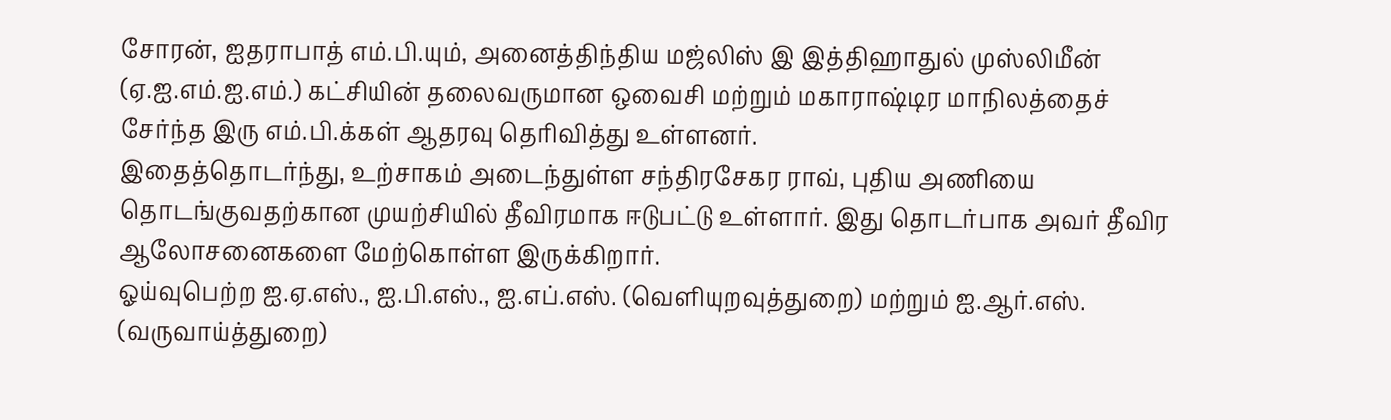சோரன், ஐதராபாத் எம்.பி.யும், அனைத்திந்திய மஜ்லிஸ் இ இத்திஹாதுல் முஸ்லிமீன் (ஏ.ஐ.எம்.ஐ.எம்.) கட்சியின் தலைவருமான ஒவைசி மற்றும் மகாராஷ்டிர மாநிலத்தைச் சேர்ந்த இரு எம்.பி.க்கள் ஆதரவு தெரிவித்து உள்ளனர்.
இதைத்தொடர்ந்து, உற்சாகம் அடைந்துள்ள சந்திரசேகர ராவ், புதிய அணியை தொடங்குவதற்கான முயற்சியில் தீவிரமாக ஈடுபட்டு உள்ளார். இது தொடர்பாக அவர் தீவிர ஆலோசனைகளை மேற்கொள்ள இருக்கிறார்.
ஓய்வுபெற்ற ஐ.ஏ.எஸ்., ஐ.பி.எஸ்., ஐ.எப்.எஸ். (வெளியுறவுத்துறை) மற்றும் ஐ.ஆர்.எஸ். (வருவாய்த்துறை)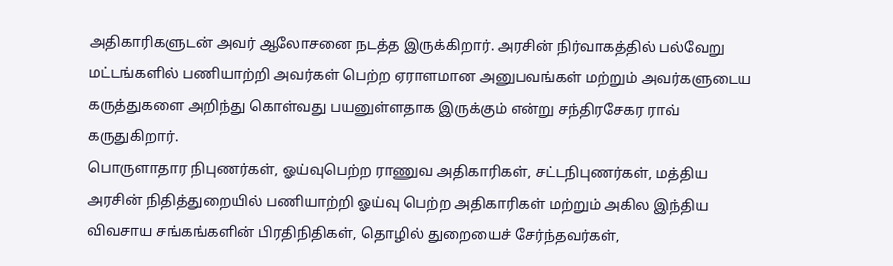அதிகாரிகளுடன் அவர் ஆலோசனை நடத்த இருக்கிறார். அரசின் நிர்வாகத்தில் பல்வேறு மட்டங்களில் பணியாற்றி அவர்கள் பெற்ற ஏராளமான அனுபவங்கள் மற்றும் அவர்களுடைய கருத்துகளை அறிந்து கொள்வது பயனுள்ளதாக இருக்கும் என்று சந்திரசேகர ராவ் கருதுகிறார்.
பொருளாதார நிபுணர்கள், ஓய்வுபெற்ற ராணுவ அதிகாரிகள், சட்டநிபுணர்கள், மத்திய அரசின் நிதித்துறையில் பணியாற்றி ஓய்வு பெற்ற அதிகாரிகள் மற்றும் அகில இந்திய விவசாய சங்கங்களின் பிரதிநிதிகள், தொழில் துறையைச் சேர்ந்தவர்கள்,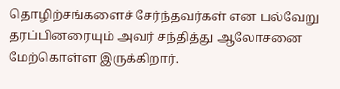தொழிற்சங்களைச் சேர்ந்தவர்கள் என பல்வேறு தரப்பினரையும் அவர் சந்தித்து ஆலோசனை மேற்கொள்ள இருக்கிறார்.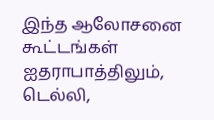இந்த ஆலோசனை கூட்டங்கள் ஐதராபாத்திலும், டெல்லி,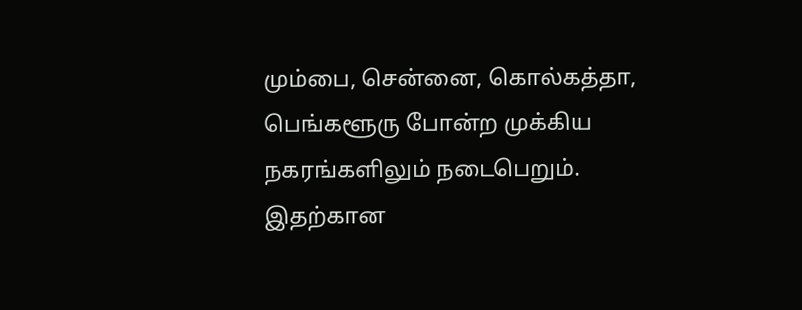மும்பை, சென்னை, கொல்கத்தா, பெங்களூரு போன்ற முக்கிய நகரங்களிலும் நடைபெறும். இதற்கான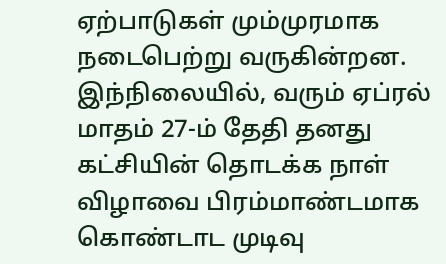ஏற்பாடுகள் மும்முரமாக நடைபெற்று வருகின்றன.
இந்நிலையில், வரும் ஏப்ரல் மாதம் 27-ம் தேதி தனது கட்சியின் தொடக்க நாள் விழாவை பிரம்மாண்டமாக கொண்டாட முடிவு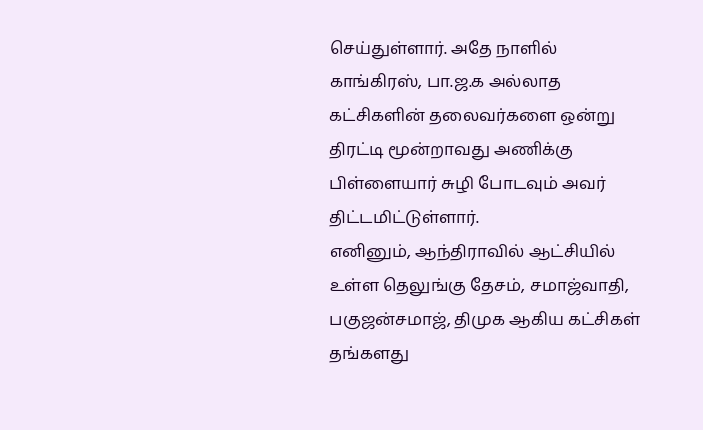செய்துள்ளார். அதே நாளில் காங்கிரஸ், பா.ஜ.க அல்லாத கட்சிகளின் தலைவர்களை ஒன்று திரட்டி மூன்றாவது அணிக்கு பிள்ளையார் சுழி போடவும் அவர் திட்டமிட்டுள்ளார்.
எனினும், ஆந்திராவில் ஆட்சியில் உள்ள தெலுங்கு தேசம், சமாஜ்வாதி, பகுஜன்சமாஜ், திமுக ஆகிய கட்சிகள் தங்களது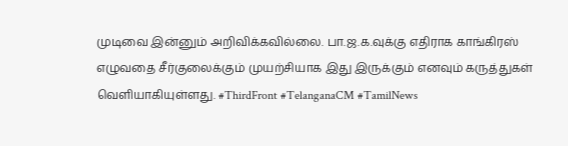முடிவை இன்னும் அறிவிக்கவில்லை. பா.ஜ.க.வுக்கு எதிராக காங்கிரஸ் எழுவதை சீர்குலைக்கும் முயற்சியாக இது இருக்கும் எனவும் கருத்துகள் வெளியாகியுள்ளது. #ThirdFront #TelanganaCM #TamilNews